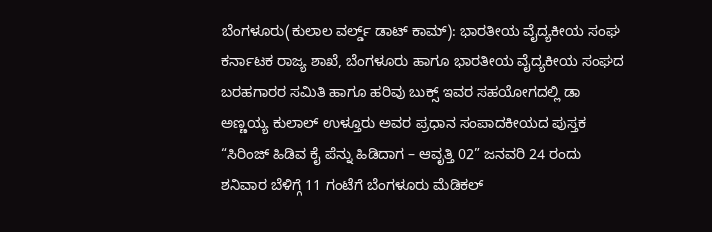ಬೆಂಗಳೂರು(ಕುಲಾಲ ವರ್ಲ್ಡ್ ಡಾಟ್ ಕಾಮ್): ಭಾರತೀಯ ವೈದ್ಯಕೀಯ ಸಂಘ ಕರ್ನಾಟಕ ರಾಜ್ಯ ಶಾಖೆ, ಬೆಂಗಳೂರು ಹಾಗೂ ಭಾರತೀಯ ವೈದ್ಯಕೀಯ ಸಂಘದ ಬರಹಗಾರರ ಸಮಿತಿ ಹಾಗೂ ಹರಿವು ಬುಕ್ಸ್ ಇವರ ಸಹಯೋಗದಲ್ಲಿ ಡಾ ಅಣ್ಣಯ್ಯ ಕುಲಾಲ್ ಉಳ್ತೂರು ಅವರ ಪ್ರಧಾನ ಸಂಪಾದಕೀಯದ ಪುಸ್ತಕ “ಸಿರಿಂಜ್ ಹಿಡಿವ ಕೈ ಪೆನ್ನು ಹಿಡಿದಾಗ – ಆವೃತ್ತಿ 02” ಜನವರಿ 24 ರಂದು ಶನಿವಾರ ಬೆಳಿಗ್ಗೆ 11 ಗಂಟೆಗೆ ಬೆಂಗಳೂರು ಮೆಡಿಕಲ್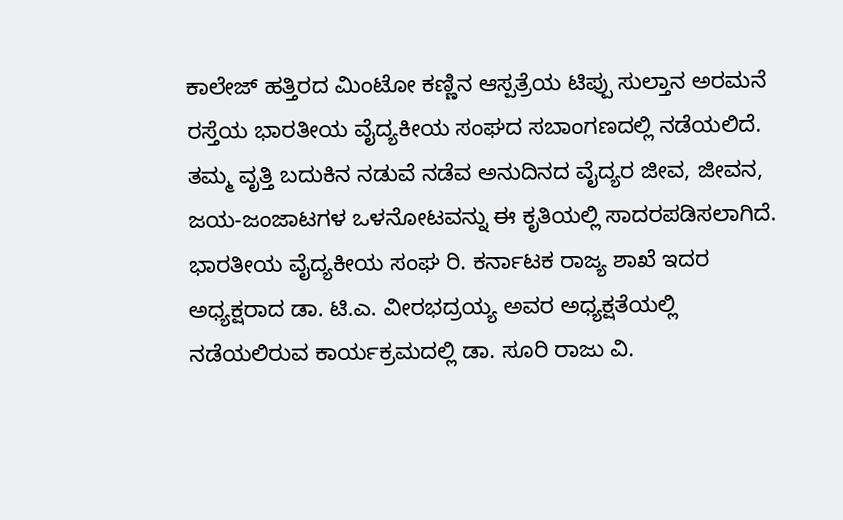ಕಾಲೇಜ್ ಹತ್ತಿರದ ಮಿಂಟೋ ಕಣ್ಣಿನ ಆಸ್ಪತ್ರೆಯ ಟಿಪ್ಪು ಸುಲ್ತಾನ ಅರಮನೆ ರಸ್ತೆಯ ಭಾರತೀಯ ವೈದ್ಯಕೀಯ ಸಂಘದ ಸಬಾಂಗಣದಲ್ಲಿ ನಡೆಯಲಿದೆ. ತಮ್ಮ ವೃತ್ತಿ ಬದುಕಿನ ನಡುವೆ ನಡೆವ ಅನುದಿನದ ವೈದ್ಯರ ಜೀವ, ಜೀವನ, ಜಯ-ಜಂಜಾಟಗಳ ಒಳನೋಟವನ್ನು ಈ ಕೃತಿಯಲ್ಲಿ ಸಾದರಪಡಿಸಲಾಗಿದೆ.
ಭಾರತೀಯ ವೈದ್ಯಕೀಯ ಸಂಘ ರಿ. ಕರ್ನಾಟಕ ರಾಜ್ಯ ಶಾಖೆ ಇದರ ಅಧ್ಯಕ್ಷರಾದ ಡಾ. ಟಿ.ಎ. ವೀರಭದ್ರಯ್ಯ ಅವರ ಅಧ್ಯಕ್ಷತೆಯಲ್ಲಿ ನಡೆಯಲಿರುವ ಕಾರ್ಯಕ್ರಮದಲ್ಲಿ ಡಾ. ಸೂರಿ ರಾಜು ವಿ.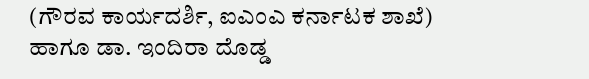(ಗೌರವ ಕಾರ್ಯದರ್ಶಿ, ಐಎಂಎ ಕರ್ನಾಟಕ ಶಾಖೆ) ಹಾಗೂ ಡಾ. ಇಂದಿರಾ ದೊಡ್ಡ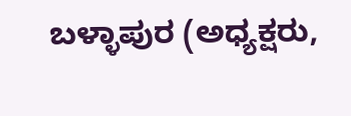ಬಳ್ಳಾಪುರ (ಅಧ್ಯಕ್ಷರು,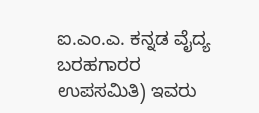ಐ.ಎಂ.ಎ. ಕನ್ನಡ ವೈದ್ಯ ಬರಹಗಾರರ ಉಪಸಮಿತಿ) ಇವರು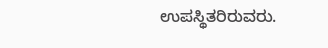ಉಪಸ್ಥಿತರಿರುವರು.